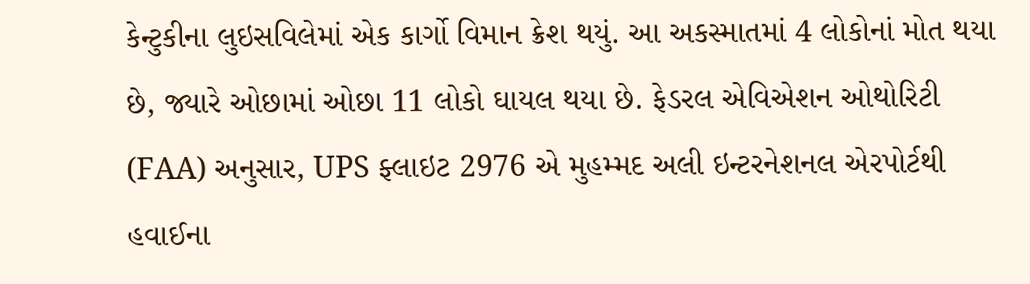કેન્ટુકીના લુઇસવિલેમાં એક કાર્ગો વિમાન ક્રેશ થયું. આ અકસ્માતમાં 4 લોકોનાં મોત થયા છે, જ્યારે ઓછામાં ઓછા 11 લોકો ઘાયલ થયા છે. ફેડરલ એવિએશન ઓથોરિટી (FAA) અનુસાર, UPS ફ્લાઇટ 2976 એ મુહમ્મદ અલી ઇન્ટરનેશનલ એરપોર્ટથી હવાઈના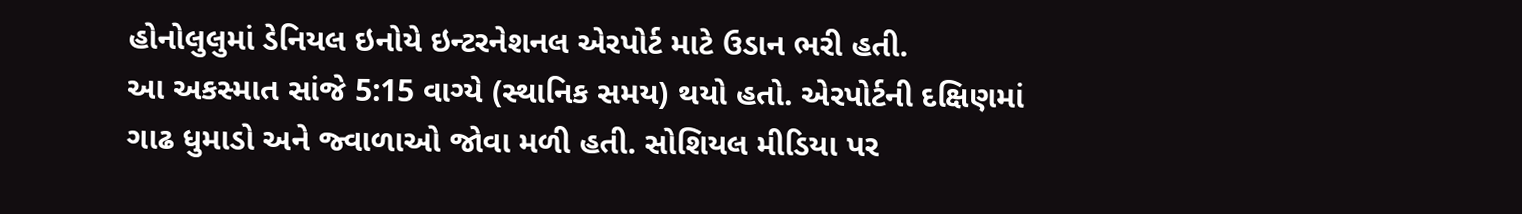હોનોલુલુમાં ડેનિયલ ઇનોયે ઇન્ટરનેશનલ એરપોર્ટ માટે ઉડાન ભરી હતી.
આ અકસ્માત સાંજે 5:15 વાગ્યે (સ્થાનિક સમય) થયો હતો. એરપોર્ટની દક્ષિણમાં ગાઢ ધુમાડો અને જ્વાળાઓ જોવા મળી હતી. સોશિયલ મીડિયા પર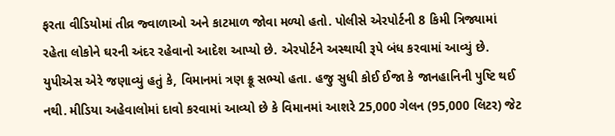ફરતા વીડિયોમાં તીવ્ર જ્વાળાઓ અને કાટમાળ જોવા મળ્યો હતો. પોલીસે એરપોર્ટની 8 કિમી ત્રિજ્યામાં રહેતા લોકોને ઘરની અંદર રહેવાનો આદેશ આપ્યો છે. એરપોર્ટને અસ્થાયી રૂપે બંધ કરવામાં આવ્યું છે.
યુપીએસ એરે જણાવ્યું હતું કે, વિમાનમાં ત્રણ ક્રૂ સભ્યો હતા. હજુ સુધી કોઈ ઈજા કે જાનહાનિની પુષ્ટિ થઈ નથી. મીડિયા અહેવાલોમાં દાવો કરવામાં આવ્યો છે કે વિમાનમાં આશરે 25,000 ગેલન (95,000 લિટર) જેટ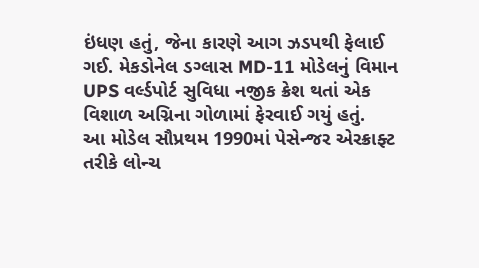ઇંધણ હતું, જેના કારણે આગ ઝડપથી ફેલાઈ ગઈ. મેકડોનેલ ડગ્લાસ MD-11 મોડેલનું વિમાન UPS વર્લ્ડપોર્ટ સુવિધા નજીક ક્રેશ થતાં એક વિશાળ અગ્નિના ગોળામાં ફેરવાઈ ગયું હતું.
આ મોડેલ સૌપ્રથમ 1990માં પેસેન્જર એરક્રાફ્ટ તરીકે લોન્ચ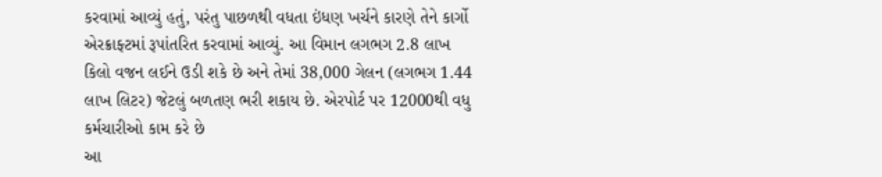કરવામાં આવ્યું હતું, પરંતુ પાછળથી વધતા ઇંધણ ખર્ચને કારણે તેને કાર્ગો એરક્રાફ્ટમાં રૂપાંતરિત કરવામાં આવ્યું. આ વિમાન લગભગ 2.8 લાખ કિલો વજન લઈને ઉડી શકે છે અને તેમાં 38,000 ગેલન (લગભગ 1.44 લાખ લિટર) જેટલું બળતણ ભરી શકાય છે. એરપોર્ટ પર 12000થી વધુ કર્મચારીઓ કામ કરે છે
આ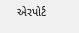એરપોર્ટ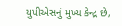યુપીએસનું મુખ્ય કેન્દ્ર છે,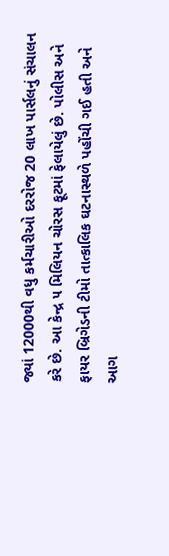જ્યાં 12000થી વધુ કર્મચારીઓ દરરોજ 20 લાખ પાર્સલનું સંચાલન કરે છે. આ કેન્દ્ર ૫ મિલિયન ચોરસ ફૂટમાં ફેલાયેલું છે. પોલીસ અને ફાયર બ્રિગેડની ટીમો તાત્કાલિક ઘટનાસ્થળે પહોંચી ગઈ હતી અને આગ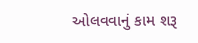ઓલવવાનું કામ શરૂ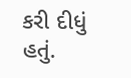કરી દીધું હતું.